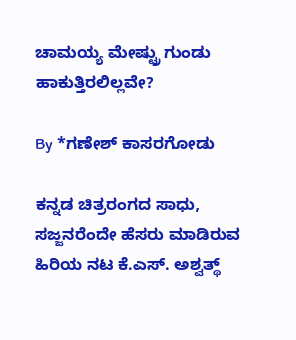ಚಾಮಯ್ಯ ಮೇಷ್ಟ್ರು ಗುಂಡು ಹಾಕುತ್ತಿರಲಿಲ್ಲವೇ?

By *ಗಣೇಶ್ ಕಾಸರಗೋಡು

ಕನ್ನಡ ಚಿತ್ರರಂಗದ ಸಾಧು, ಸಜ್ಜನರೆಂದೇ ಹೆಸರು ಮಾಡಿರುವ ಹಿರಿಯ ನಟ ಕೆ.ಎಸ್. ಅಶ್ವತ್ಥ್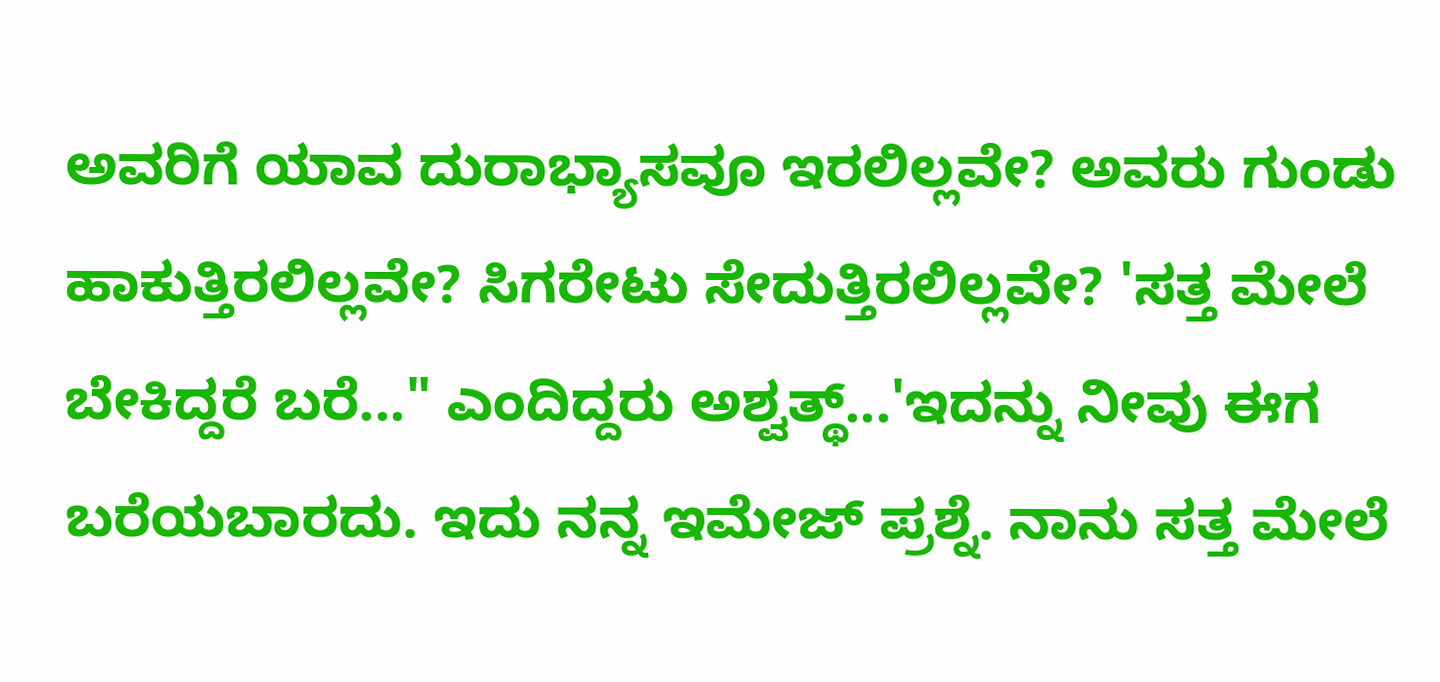ಅವರಿಗೆ ಯಾವ ದುರಾಭ್ಯಾಸವೂ ಇರಲಿಲ್ಲವೇ? ಅವರು ಗುಂಡು ಹಾಕುತ್ತಿರಲಿಲ್ಲವೇ? ಸಿಗರೇಟು ಸೇದುತ್ತಿರಲಿಲ್ಲವೇ? 'ಸತ್ತ ಮೇಲೆ ಬೇಕಿದ್ದರೆ ಬರೆ..." ಎಂದಿದ್ದರು ಅಶ್ವತ್ಥ್...'ಇದನ್ನು ನೀವು ಈಗ ಬರೆಯಬಾರದು. ಇದು ನನ್ನ ಇಮೇಜ್ ಪ್ರಶ್ನೆ. ನಾನು ಸತ್ತ ಮೇಲೆ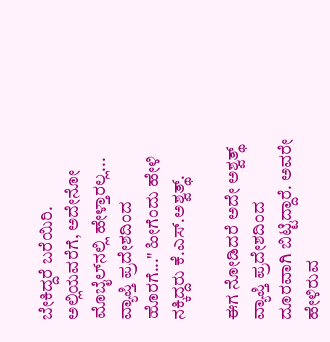ಬೇಕಿದ್ದರೆ ಬರೆಯಿರಿ. ಅಲ್ಲಿಯವರೆಗೆ, ಅದೇನೋ ಮೊಬೈಲ್‌ನಲ್ಲಿ ಹೇಳ್ತಾರಲ್ಲ... ವ್ಯಾಪ್ತಿ ಪ್ರದೇಶದಿಂದ ಹೊರಗೆ..." ಹೀಗೆಂದು ಹೇಳಿ ನಕ್ಕಿದ್ದರು ಕೆ.ಎಸ್.ಅಶ್ವತ್ಥ್.

ಈಗ ನೋಡಿದರೆ ಅದೇ ಅಶ್ವತ್ಥ್ ವ್ಯಾಪ್ತಿ ಪ್ರದೇಶದಿಂದ ದೂರವಾಗಿ ಬಿಟ್ಟಿದ್ದಾರೆ. ಅವರೇ ಹೇಳಿರುವ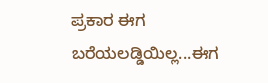ಪ್ರಕಾರ ಈಗ ಬರೆಯಲಡ್ಡಿಯಿಲ್ಲ...ಈಗ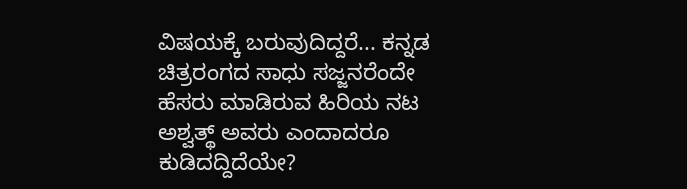ವಿಷಯಕ್ಕೆ ಬರುವುದಿದ್ದರೆ... ಕನ್ನಡ ಚಿತ್ರರಂಗದ ಸಾಧು ಸಜ್ಜನರೆಂದೇ ಹೆಸರು ಮಾಡಿರುವ ಹಿರಿಯ ನಟ ಅಶ್ವತ್ಥ್ ಅವರು ಎಂದಾದರೂ ಕುಡಿದದ್ದಿದೆಯೇ?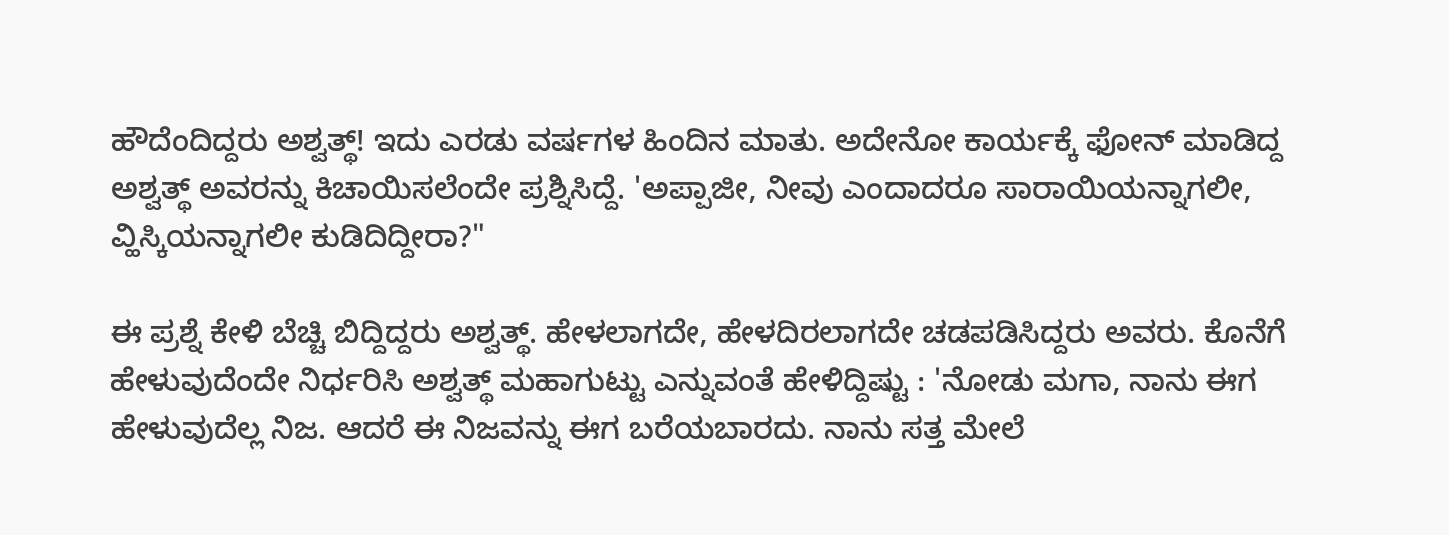ಹೌದೆಂದಿದ್ದರು ಅಶ್ವತ್ಥ್! ಇದು ಎರಡು ವರ್ಷಗಳ ಹಿಂದಿನ ಮಾತು. ಅದೇನೋ ಕಾರ್ಯಕ್ಕೆ ಫೋನ್ ಮಾಡಿದ್ದ ಅಶ್ವತ್ಥ್ ಅವರನ್ನು ಕಿಚಾಯಿಸಲೆಂದೇ ಪ್ರಶ್ನಿಸಿದ್ದೆ. 'ಅಪ್ಪಾಜೀ, ನೀವು ಎಂದಾದರೂ ಸಾರಾಯಿಯನ್ನಾಗಲೀ, ವ್ಹಿಸ್ಕಿಯನ್ನಾಗಲೀ ಕುಡಿದಿದ್ದೀರಾ?"

ಈ ಪ್ರಶ್ನೆ ಕೇಳಿ ಬೆಚ್ಚಿ ಬಿದ್ದಿದ್ದರು ಅಶ್ವತ್ಥ್. ಹೇಳಲಾಗದೇ, ಹೇಳದಿರಲಾಗದೇ ಚಡಪಡಿಸಿದ್ದರು ಅವರು. ಕೊನೆಗೆ ಹೇಳುವುದೆಂದೇ ನಿರ್ಧರಿಸಿ ಅಶ್ವತ್ಥ್ ಮಹಾಗುಟ್ಟು ಎನ್ನುವಂತೆ ಹೇಳಿದ್ದಿಷ್ಟು : 'ನೋಡು ಮಗಾ, ನಾನು ಈಗ ಹೇಳುವುದೆಲ್ಲ ನಿಜ. ಆದರೆ ಈ ನಿಜವನ್ನು ಈಗ ಬರೆಯಬಾರದು. ನಾನು ಸತ್ತ ಮೇಲೆ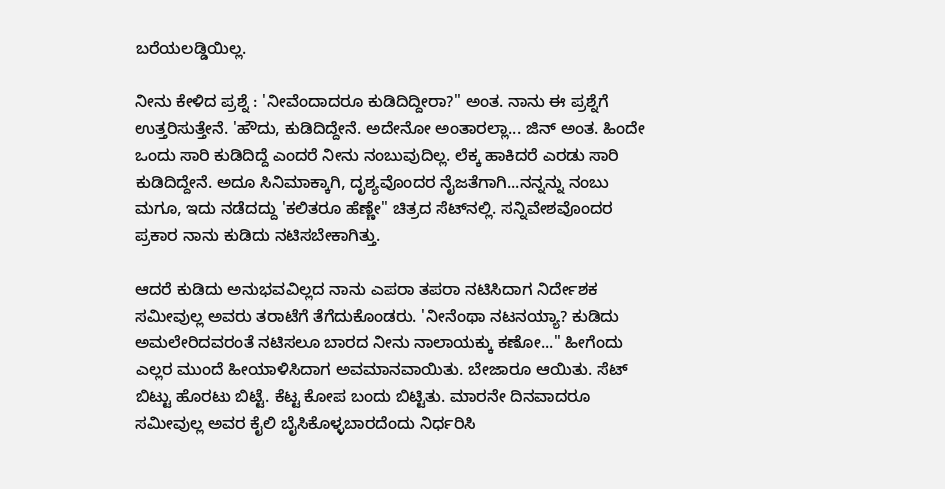ಬರೆಯಲಡ್ಡಿಯಿಲ್ಲ.

ನೀನು ಕೇಳಿದ ಪ್ರಶ್ನೆ : 'ನೀವೆಂದಾದರೂ ಕುಡಿದಿದ್ದೀರಾ?" ಅಂತ. ನಾನು ಈ ಪ್ರಶ್ನೆಗೆ ಉತ್ತರಿಸುತ್ತೇನೆ. 'ಹೌದು, ಕುಡಿದಿದ್ದೇನೆ. ಅದೇನೋ ಅಂತಾರಲ್ಲಾ... ಜಿನ್ ಅಂತ. ಹಿಂದೇ ಒಂದು ಸಾರಿ ಕುಡಿದಿದ್ದೆ ಎಂದರೆ ನೀನು ನಂಬುವುದಿಲ್ಲ. ಲೆಕ್ಕ ಹಾಕಿದರೆ ಎರಡು ಸಾರಿ ಕುಡಿದಿದ್ದೇನೆ. ಅದೂ ಸಿನಿಮಾಕ್ಕಾಗಿ, ದೃಶ್ಯವೊಂದರ ನೈಜತೆಗಾಗಿ...ನನ್ನನ್ನು ನಂಬು ಮಗೂ, ಇದು ನಡೆದದ್ದು 'ಕಲಿತರೂ ಹೆಣ್ಣೇ" ಚಿತ್ರದ ಸೆಟ್‌ನಲ್ಲಿ. ಸನ್ನಿವೇಶವೊಂದರ ಪ್ರಕಾರ ನಾನು ಕುಡಿದು ನಟಿಸಬೇಕಾಗಿತ್ತು.

ಆದರೆ ಕುಡಿದು ಅನುಭವವಿಲ್ಲದ ನಾನು ಎಪರಾ ತಪರಾ ನಟಿಸಿದಾಗ ನಿರ್ದೇಶಕ ಸಮೀವುಲ್ಲ ಅವರು ತರಾಟೆಗೆ ತೆಗೆದುಕೊಂಡರು. 'ನೀನೆಂಥಾ ನಟನಯ್ಯಾ? ಕುಡಿದು ಅಮಲೇರಿದವರಂತೆ ನಟಿಸಲೂ ಬಾರದ ನೀನು ನಾಲಾಯಕ್ಕು ಕಣೋ..." ಹೀಗೆಂದು ಎಲ್ಲರ ಮುಂದೆ ಹೀಯಾಳಿಸಿದಾಗ ಅವಮಾನವಾಯಿತು. ಬೇಜಾರೂ ಆಯಿತು. ಸೆಟ್ ಬಿಟ್ಟು ಹೊರಟು ಬಿಟ್ಟೆ. ಕೆಟ್ಟ ಕೋಪ ಬಂದು ಬಿಟ್ಟಿತು. ಮಾರನೇ ದಿನವಾದರೂ ಸಮೀವುಲ್ಲ ಅವರ ಕೈಲಿ ಬೈಸಿಕೊಳ್ಳಬಾರದೆಂದು ನಿರ್ಧರಿಸಿ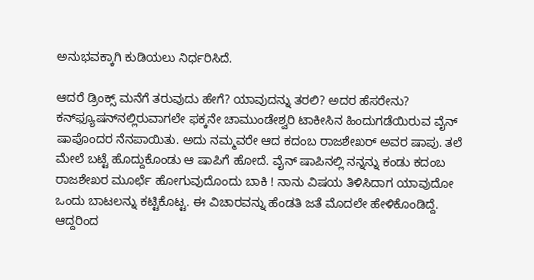ಅನುಭವಕ್ಕಾಗಿ ಕುಡಿಯಲು ನಿರ್ಧರಿಸಿದೆ.

ಆದರೆ ಡ್ರಿಂಕ್ಸ್ ಮನೆಗೆ ತರುವುದು ಹೇಗೆ? ಯಾವುದನ್ನು ತರಲಿ? ಅದರ ಹೆಸರೇನು? ಕನ್‌ಫ್ಯೂಷನ್‌ನಲ್ಲಿರುವಾಗಲೇ ಫಕ್ಕನೇ ಚಾಮುಂಡೇಶ್ವರಿ ಟಾಕೀಸಿನ ಹಿಂದುಗಡೆಯಿರುವ ವೈನ್ ಷಾಪೊಂದರ ನೆನಪಾಯಿತು. ಅದು ನಮ್ಮವರೇ ಆದ ಕದಂಬ ರಾಜಶೇಖರ್ ಅವರ ಷಾಪು. ತಲೆ ಮೇಲೆ ಬಟ್ಟೆ ಹೊದ್ದುಕೊಂಡು ಆ ಷಾಪಿಗೆ ಹೋದೆ. ವೈನ್ ಷಾಪಿನಲ್ಲಿ ನನ್ನನ್ನು ಕಂಡು ಕದಂಬ ರಾಜಶೇಖರ ಮೂರ್ಛೆ ಹೋಗುವುದೊಂದು ಬಾಕಿ ! ನಾನು ವಿಷಯ ತಿಳಿಸಿದಾಗ ಯಾವುದೋ ಒಂದು ಬಾಟಲನ್ನು ಕಟ್ಟಿಕೊಟ್ಟ. ಈ ವಿಚಾರವನ್ನು ಹೆಂಡತಿ ಜತೆ ಮೊದಲೇ ಹೇಳಿಕೊಂಡಿದ್ದೆ. ಆದ್ದರಿಂದ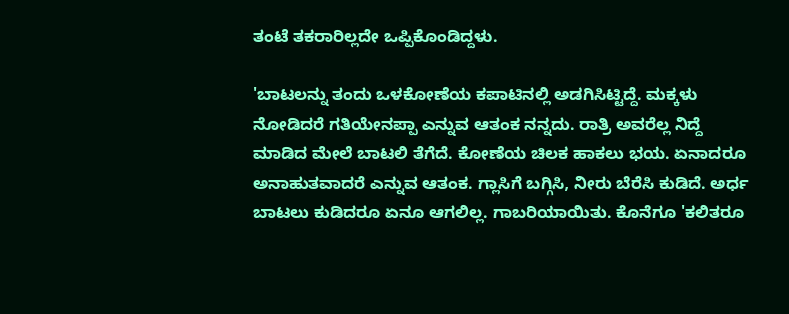ತಂಟೆ ತಕರಾರಿಲ್ಲದೇ ಒಪ್ಪಿಕೊಂಡಿದ್ದಳು.

'ಬಾಟಲನ್ನು ತಂದು ಒಳಕೋಣೆಯ ಕಪಾಟಿನಲ್ಲಿ ಅಡಗಿಸಿಟ್ಟಿದ್ದೆ. ಮಕ್ಕಳು ನೋಡಿದರೆ ಗತಿಯೇನಪ್ಪಾ ಎನ್ನುವ ಆತಂಕ ನನ್ನದು. ರಾತ್ರಿ ಅವರೆಲ್ಲ ನಿದ್ದೆ ಮಾಡಿದ ಮೇಲೆ ಬಾಟಲಿ ತೆಗೆದೆ. ಕೋಣೆಯ ಚಿಲಕ ಹಾಕಲು ಭಯ. ಏನಾದರೂ ಅನಾಹುತವಾದರೆ ಎನ್ನುವ ಆತಂಕ. ಗ್ಲಾಸಿಗೆ ಬಗ್ಗಿಸಿ, ನೀರು ಬೆರೆಸಿ ಕುಡಿದೆ. ಅರ್ಧ ಬಾಟಲು ಕುಡಿದರೂ ಏನೂ ಆಗಲಿಲ್ಲ. ಗಾಬರಿಯಾಯಿತು. ಕೊನೆಗೂ 'ಕಲಿತರೂ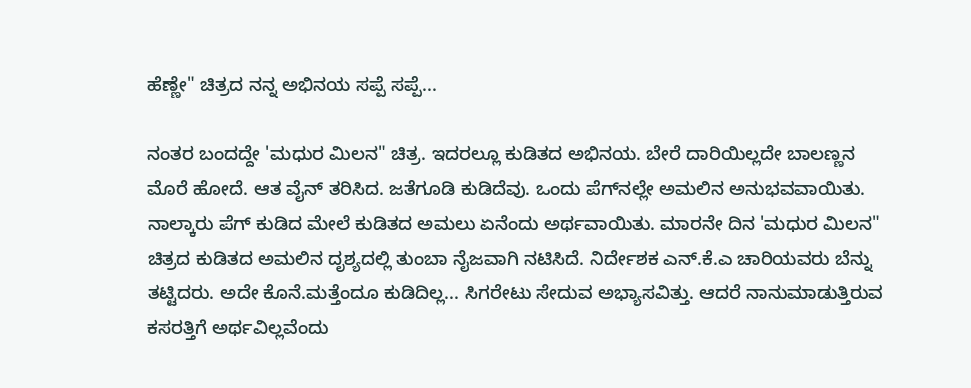ಹೆಣ್ಣೇ" ಚಿತ್ರದ ನನ್ನ ಅಭಿನಯ ಸಪ್ಪೆ ಸಪ್ಪೆ...

ನಂತರ ಬಂದದ್ದೇ 'ಮಧುರ ಮಿಲನ" ಚಿತ್ರ. ಇದರಲ್ಲೂ ಕುಡಿತದ ಅಭಿನಯ. ಬೇರೆ ದಾರಿಯಿಲ್ಲದೇ ಬಾಲಣ್ಣನ ಮೊರೆ ಹೋದೆ. ಆತ ವೈನ್ ತರಿಸಿದ. ಜತೆಗೂಡಿ ಕುಡಿದೆವು. ಒಂದು ಪೆಗ್‌ನಲ್ಲೇ ಅಮಲಿನ ಅನುಭವವಾಯಿತು. ನಾಲ್ಕಾರು ಪೆಗ್ ಕುಡಿದ ಮೇಲೆ ಕುಡಿತದ ಅಮಲು ಏನೆಂದು ಅರ್ಥವಾಯಿತು. ಮಾರನೇ ದಿನ 'ಮಧುರ ಮಿಲನ" ಚಿತ್ರದ ಕುಡಿತದ ಅಮಲಿನ ದೃಶ್ಯದಲ್ಲಿ ತುಂಬಾ ನೈಜವಾಗಿ ನಟಿಸಿದೆ. ನಿರ್ದೇಶಕ ಎನ್.ಕೆ.ಎ ಚಾರಿಯವರು ಬೆನ್ನು ತಟ್ಟಿದರು. ಅದೇ ಕೊನೆ.ಮತ್ತೆಂದೂ ಕುಡಿದಿಲ್ಲ... ಸಿಗರೇಟು ಸೇದುವ ಅಭ್ಯಾಸವಿತ್ತು. ಆದರೆ ನಾನುಮಾಡುತ್ತಿರುವ ಕಸರತ್ತಿಗೆ ಅರ್ಥವಿಲ್ಲವೆಂದು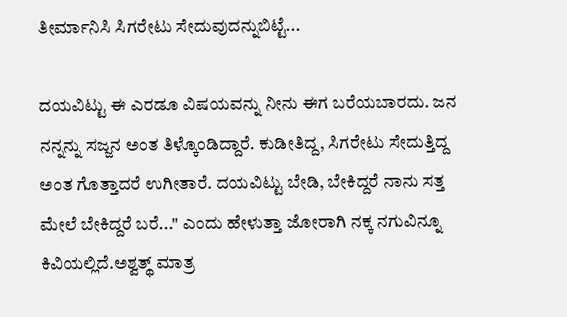ತೀರ್ಮಾನಿಸಿ ಸಿಗರೇಟು ಸೇದುವುದನ್ನುಬಿಟ್ಟೆ...

ದಯವಿಟ್ಟು ಈ ಎರಡೂ ವಿಷಯವನ್ನು ನೀನು ಈಗ ಬರೆಯಬಾರದು. ಜನ ನನ್ನನ್ನು ಸಜ್ಜನ ಅಂತ ತಿಳ್ಕೊಂಡಿದ್ದಾರೆ. ಕುಡೀತಿದ್ದ, ಸಿಗರೇಟು ಸೇದುತ್ತಿದ್ದ ಅಂತ ಗೊತ್ತಾದರೆ ಉಗೀತಾರೆ. ದಯವಿಟ್ಟು ಬೇಡಿ, ಬೇಕಿದ್ದರೆ ನಾನು ಸತ್ತ ಮೇಲೆ ಬೇಕಿದ್ದರೆ ಬರೆ..." ಎಂದು ಹೇಳುತ್ತಾ ಜೋರಾಗಿ ನಕ್ಕ ನಗುವಿನ್ನೂ ಕಿವಿಯಲ್ಲಿದೆ.ಅಶ್ವತ್ಥ್ ಮಾತ್ರ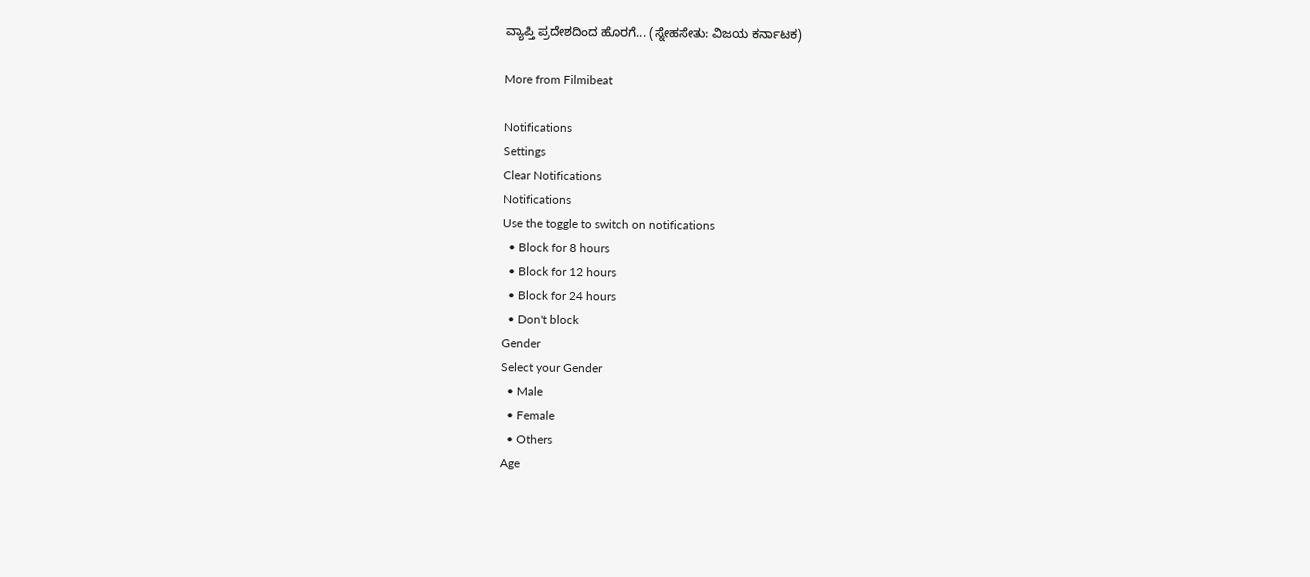ವ್ಯಾಪ್ತಿ ಪ್ರದೇಶದಿಂದ ಹೊರಗೆ... (ಸ್ನೇಹಸೇತು: ವಿಜಯ ಕರ್ನಾಟಕ)

More from Filmibeat

Notifications
Settings
Clear Notifications
Notifications
Use the toggle to switch on notifications
  • Block for 8 hours
  • Block for 12 hours
  • Block for 24 hours
  • Don't block
Gender
Select your Gender
  • Male
  • Female
  • Others
Age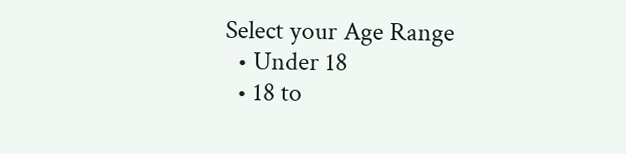Select your Age Range
  • Under 18
  • 18 to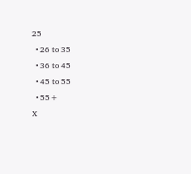25
  • 26 to 35
  • 36 to 45
  • 45 to 55
  • 55+
X